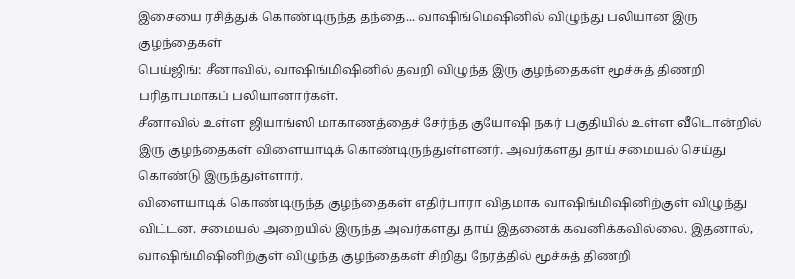இசையை ரசித்துக் கொண்டிருந்த தந்தை... வாஷிங்மெஷினில் விழுந்து பலியான இரு குழந்தைகள்
பெய்ஜிங்: சீனாவில், வாஷிங்மிஷினில் தவறி விழுந்த இரு குழந்தைகள் மூச்சுத் திணறி பரிதாபமாகப் பலியானார்கள்.
சீனாவில் உள்ள ஜியாங்ஸி மாகாணத்தைச் சேர்ந்த குயோஷி நகர் பகுதியில் உள்ள வீடொன்றில் இரு குழந்தைகள் விளையாடிக் கொண்டிருந்துள்ளனர். அவர்களது தாய் சமையல் செய்து கொண்டு இருந்துள்ளார்.
விளையாடிக் கொண்டிருந்த குழந்தைகள் எதிர்பாரா விதமாக வாஷிங்மிஷினிற்குள் விழுந்து விட்டன. சமையல் அறையில் இருந்த அவர்களது தாய் இதனைக் கவனிக்கவில்லை. இதனால், வாஷிங்மிஷினிற்குள் விழுந்த குழந்தைகள் சிறிது நேரத்தில் மூச்சுத் திணறி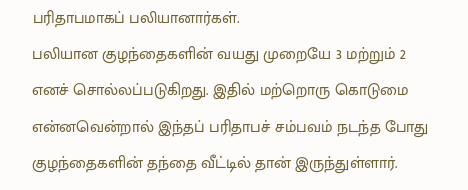பரிதாபமாகப் பலியானார்கள்.
பலியான குழந்தைகளின் வயது முறையே 3 மற்றும் 2 எனச் சொல்லப்படுகிறது. இதில் மற்றொரு கொடுமை என்னவென்றால் இந்தப் பரிதாபச் சம்பவம் நடந்த போது குழந்தைகளின் தந்தை வீட்டில் தான் இருந்துள்ளார்.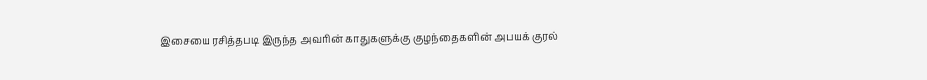இசையை ரசித்தபடி இருந்த அவரின் காதுகளுக்கு குழந்தைகளின் அபயக் குரல்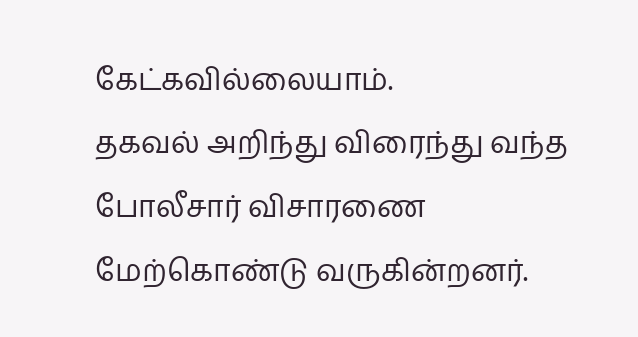கேட்கவில்லையாம்.
தகவல் அறிந்து விரைந்து வந்த போலீசார் விசாரணை மேற்கொண்டு வருகின்றனர்.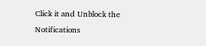Click it and Unblock the Notifications